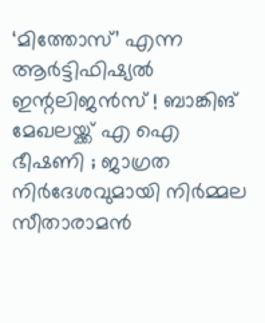‘മിത്തോസ്’ എന്ന ആര്‍ട്ടിഫിഷ്യല്‍ ഇന്റലിജന്‍സ് ! ബാങ്കിങ് മേഖലയ്ക്ക് എ ഐ ഭീഷണി ; ജാഗ്രത നിർദേശവുമായി നിർമ്മല സീതാരാമൻ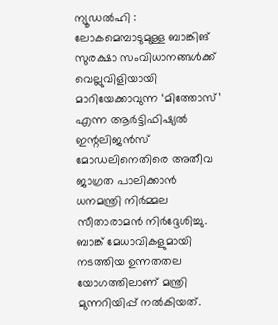ന്യൂഡൽഹി : ലോകമെമ്പാടുമുള്ള ബാങ്കിങ് സുരക്ഷാ സംവിധാനങ്ങള്‍ക്ക് വെല്ലുവിളിയായി മാറിയേക്കാവുന്ന ‘മിത്തോസ്’ എന്ന ആര്‍ട്ടിഫിഷ്യല്‍ ഇന്റലിജന്‍സ് മോഡലിനെതിരെ അതീവ ജാഗ്രത പാലിക്കാന്‍ ധനമന്ത്രി നിര്‍മ്മല സീതാരാമന്‍ നിര്‍ദ്ദേശിച്ചു. ബാങ്ക് മേധാവികളുമായി നടത്തിയ ഉന്നതതല യോഗത്തിലാണ് മന്ത്രി മുന്നറിയിപ്പ് നല്‍കിയത്.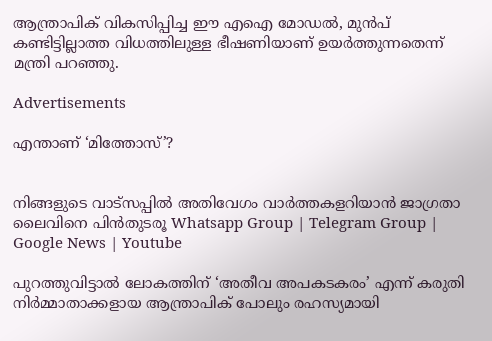ആന്ത്രാപിക് വികസിപ്പിച്ച ഈ എഐ മോഡല്‍, മുന്‍പ് കണ്ടിട്ടില്ലാത്ത വിധത്തിലുള്ള ഭീഷണിയാണ് ഉയര്‍ത്തുന്നതെന്ന് മന്ത്രി പറഞ്ഞു.

Advertisements

എന്താണ് ‘മിത്തോസ്’?


നിങ്ങളുടെ വാട്സപ്പിൽ അതിവേഗം വാർത്തകളറിയാൻ ജാഗ്രതാ ലൈവിനെ പിൻതുടരൂ Whatsapp Group | Telegram Group | Google News | Youtube

പുറത്തുവിട്ടാല്‍ ലോകത്തിന് ‘അതീവ അപകടകരം’ എന്ന് കരുതി നിര്‍മ്മാതാക്കളായ ആന്ത്രാപിക് പോലും രഹസ്യമായി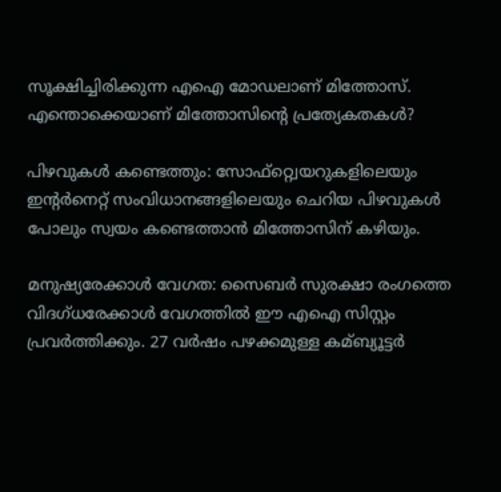സൂക്ഷിച്ചിരിക്കുന്ന എഐ മോഡലാണ് മിത്തോസ്. എന്തൊക്കെയാണ് മിത്തോസിന്റെ പ്രത്യേകതകള്‍?

പിഴവുകള്‍ കണ്ടെത്തും: സോഫ്റ്റ്വെയറുകളിലെയും ഇന്റര്‍നെറ്റ് സംവിധാനങ്ങളിലെയും ചെറിയ പിഴവുകള്‍ പോലും സ്വയം കണ്ടെത്താന്‍ മിത്തോസിന് കഴിയും.

മനുഷ്യരേക്കാള്‍ വേഗത: സൈബര്‍ സുരക്ഷാ രംഗത്തെ വിദഗ്ധരേക്കാള്‍ വേഗത്തില്‍ ഈ എഐ സിസ്റ്റം പ്രവര്‍ത്തിക്കും. 27 വര്‍ഷം പഴക്കമുള്ള കമ്ബ്യൂട്ടര്‍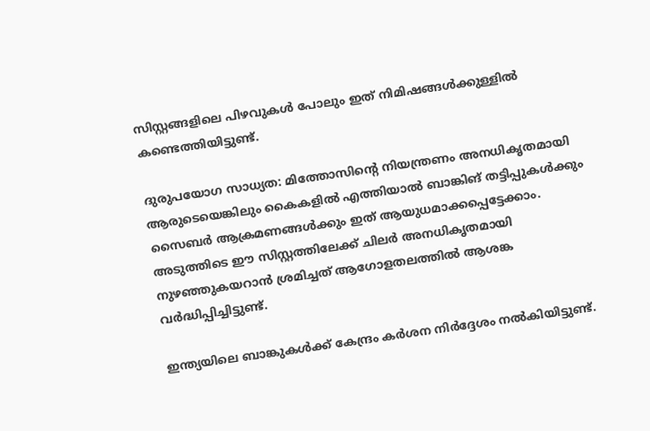സിസ്റ്റങ്ങളിലെ പിഴവുകള്‍ പോലും ഇത് നിമിഷങ്ങള്‍ക്കുള്ളില്‍ കണ്ടെത്തിയിട്ടുണ്ട്.

ദുരുപയോഗ സാധ്യത: മിത്തോസിന്റെ നിയന്ത്രണം അനധികൃതമായി ആരുടെയെങ്കിലും കൈകളില്‍ എത്തിയാല്‍ ബാങ്കിങ് തട്ടിപ്പുകള്‍ക്കും സൈബര്‍ ആക്രമണങ്ങള്‍ക്കും ഇത് ആയുധമാക്കപ്പെട്ടേക്കാം. അടുത്തിടെ ഈ സിസ്റ്റത്തിലേക്ക് ചിലര്‍ അനധികൃതമായി നുഴഞ്ഞുകയറാന്‍ ശ്രമിച്ചത് ആഗോളതലത്തില്‍ ആശങ്ക വര്‍ദ്ധിപ്പിച്ചിട്ടുണ്ട്.

ഇന്ത്യയിലെ ബാങ്കുകള്‍ക്ക് കേന്ദ്രം കര്‍ശന നിര്‍ദ്ദേശം നല്‍കിയിട്ടുണ്ട്.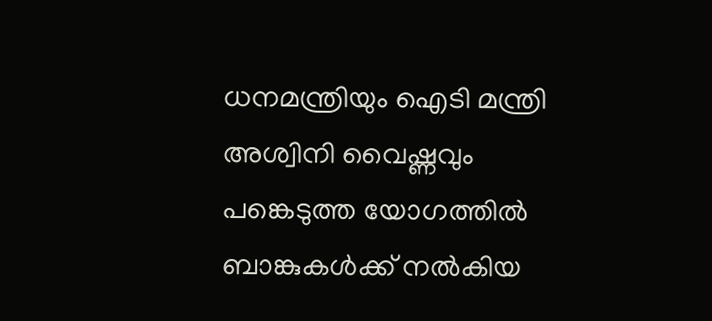ധനമന്ത്രിയും ഐടി മന്ത്രി അശ്വിനി വൈഷ്ണവും പങ്കെടുത്ത യോഗത്തില്‍ ബാങ്കുകള്‍ക്ക് നല്‍കിയ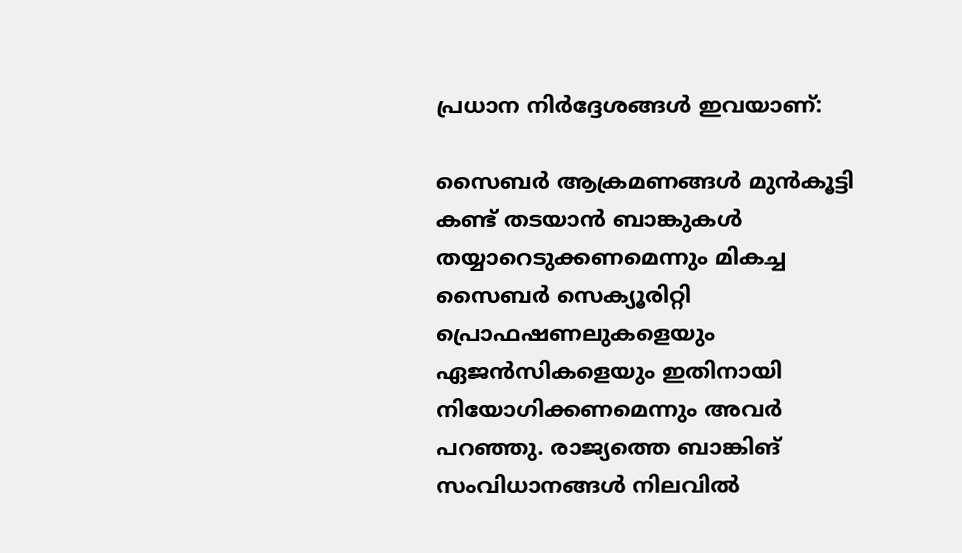പ്രധാന നിര്‍ദ്ദേശങ്ങള്‍ ഇവയാണ്:

സൈബര്‍ ആക്രമണങ്ങള്‍ മുന്‍കൂട്ടി കണ്ട് തടയാന്‍ ബാങ്കുകള്‍ തയ്യാറെടുക്കണമെന്നും മികച്ച സൈബര്‍ സെക്യൂരിറ്റി പ്രൊഫഷണലുകളെയും ഏജന്‍സികളെയും ഇതിനായി നിയോഗിക്കണമെന്നും അവർ പറഞ്ഞു. രാജ്യത്തെ ബാങ്കിങ് സംവിധാനങ്ങള്‍ നിലവില്‍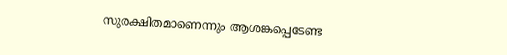സുരക്ഷിതമാണെന്നും ആശങ്കപ്പെടേണ്ട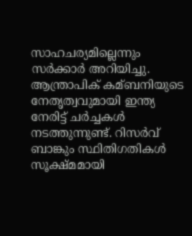സാഹചര്യമില്ലെന്നും സര്‍ക്കാര്‍ അറിയിച്ചു. ആന്ത്രാപിക് കമ്ബനിയുടെ നേതൃത്വവുമായി ഇന്ത്യ നേരിട്ട് ചര്‍ച്ചകള്‍ നടത്തുന്നുണ്ട്. റിസര്‍വ് ബാങ്കും സ്ഥിതിഗതികള്‍ സൂക്ഷ്മമായി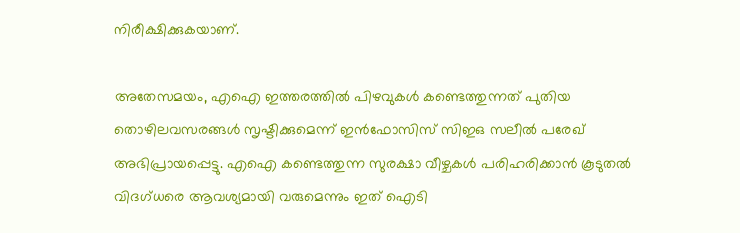നിരീക്ഷിക്കുകയാണ്.

അതേസമയം, എഐ ഇത്തരത്തില്‍ പിഴവുകള്‍ കണ്ടെത്തുന്നത് പുതിയ തൊഴിലവസരങ്ങള്‍ സൃഷ്ടിക്കുമെന്ന് ഇന്‍ഫോസിസ് സിഇഒ സലീല്‍ പരേഖ് അഭിപ്രായപ്പെട്ടു. എഐ കണ്ടെത്തുന്ന സുരക്ഷാ വീഴ്ചകള്‍ പരിഹരിക്കാന്‍ കൂടുതല്‍ വിദഗ്ധരെ ആവശ്യമായി വരുമെന്നും ഇത് ഐടി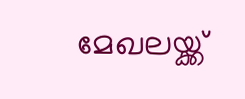മേഖലയ്ക്ക്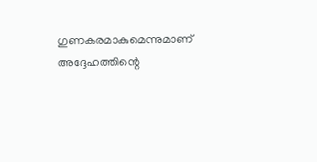ഗുണകരമാകുമെന്നുമാണ് അദ്ദേഹത്തിന്റെ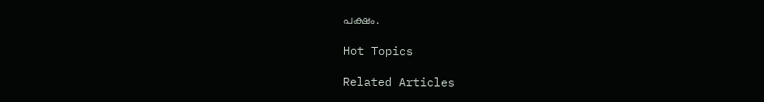പക്ഷം.

Hot Topics

Related Articles